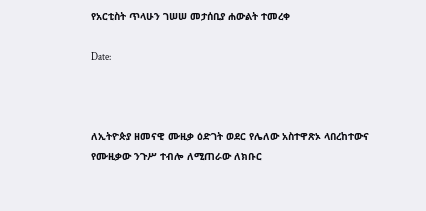የአርቲስት ጥላሁን ገሠሠ መታሰቢያ ሐውልት ተመረቀ

Date:



ለኢትዮጵያ ዘመናዊ ሙዚቃ ዕድገት ወደር የሌለው አስተዋጽኦ ላበረከተውና የሙዚቃው ንጉሥ ተብሎ ለሚጠራው ለክቡር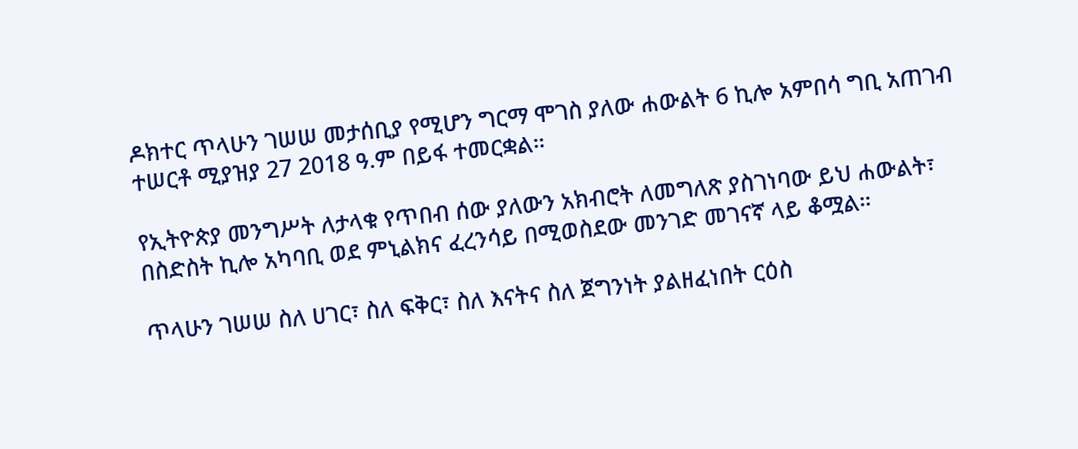ዶክተር ጥላሁን ገሠሠ መታሰቢያ የሚሆን ግርማ ሞገስ ያለው ሐውልት 6 ኪሎ አምበሳ ግቢ አጠገብ ተሠርቶ ሚያዝያ 27 2018 ዓ.ም በይፋ ተመርቋል።

የኢትዮጵያ መንግሥት ለታላቁ የጥበብ ሰው ያለውን አክብሮት ለመግለጽ ያስገነባው ይህ ሐውልት፣ በስድስት ኪሎ አካባቢ ወደ ምኒልክና ፈረንሳይ በሚወስደው መንገድ መገናኛ ላይ ቆሟል።

ጥላሁን ገሠሠ ስለ ሀገር፣ ስለ ፍቅር፣ ስለ እናትና ስለ ጀግንነት ያልዘፈነበት ርዕስ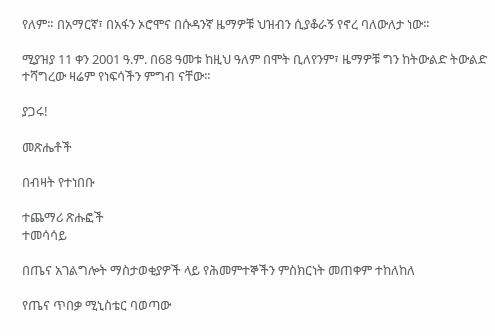የለም። በአማርኛ፣ በአፋን ኦሮሞና በሱዳንኛ ዜማዎቹ ህዝብን ሲያቆራኝ የኖረ ባለውለታ ነው።

ሚያዝያ 11 ቀን 2001 ዓ.ም. በ68 ዓመቱ ከዚህ ዓለም በሞት ቢለየንም፣ ዜማዎቹ ግን ከትውልድ ትውልድ ተሻግረው ዛሬም የነፍሳችን ምግብ ናቸው።

ያጋሩ!

መጽሔቶች

በብዛት የተነበቡ

ተጨማሪ ጽሑፎች
ተመሳሳይ

በጤና አገልግሎት ማስታወቂያዎች ላይ የሕመምተኞችን ምስክርነት መጠቀም ተከለከለ

የጤና ጥበቃ ሚኒስቴር ባወጣው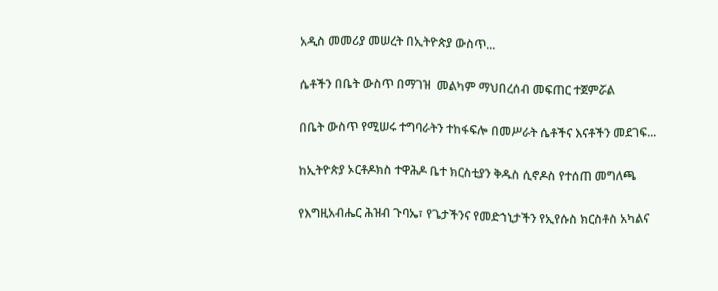አዲስ መመሪያ መሠረት በኢትዮጵያ ውስጥ...

ሴቶችን በቤት ውስጥ በማገዝ  መልካም ማህበረሰብ መፍጠር ተጀምሯል

በቤት ውስጥ የሚሠሩ ተግባራትን ተከፋፍሎ በመሥራት ሴቶችና እናቶችን መደገፍ...

ከኢትዮጵያ ኦርቶዶክስ ተዋሕዶ ቤተ ክርስቲያን ቅዱስ ሲኖዶስ የተሰጠ መግለጫ

የእግዚአብሔር ሕዝብ ጉባኤ፣ የጌታችንና የመድኀኒታችን የኢየሱስ ክርስቶስ አካልና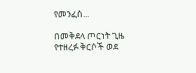የመንፈስ...

በመቅደላ ጦርነት ጊዜ የተዘረፉ ቅርሶች ወደ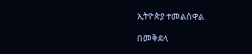ኢትዮጵያ ተመልሰዋል

በመቅደላ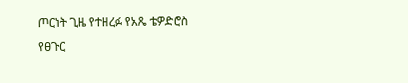ጦርነት ጊዜ የተዘረፉ የአጼ ቴዎድሮስ የፀጉር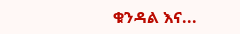ቁንዳል እና...